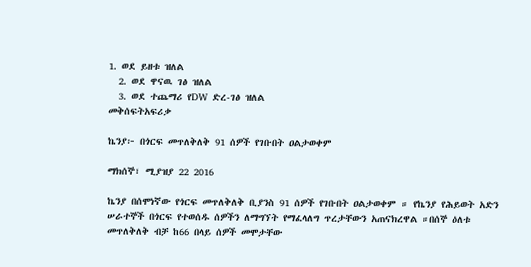1. ወደ ይዘቱ ዝለል
  2. ወደ ዋናዉ ገፅ ዝለል
  3. ወደ ተጨማሪ የDW ድረ-ገፅ ዝለል
መቅሰፍትአፍሪቃ

ኬንያ፦ በጎርፍ መጥለቅለቅ 91 ሰዎች የገቡበት ዐልታወቀም

ማክሰኞ፣ ሚያዝያ 22 2016

ኬንያ በሰሞነኛው የጎርፍ መጥለቅለቅ ቢያንስ 91 ሰዎች የገቡበት ዐልታወቀም ። የኬንያ የሕይወት አድን ሠራተኞች በጎርፍ የተወሰዱ ሰዎችን ለማግኘት የማፈላለግ ጥረታቸውን አጠናክረዋል ።በሰኞ ዕለቱ መጥለቅለቅ ብቻ ከ66 በላይ ሰዎች መሞታቸው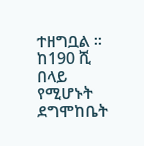ተዘግቧል ። ከ190 ሺ በላይ የሚሆኑት ደግሞከቤት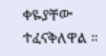ቀዬያቸው ተፈናቅለዋል ።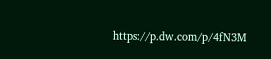https://p.dw.com/p/4fN3M